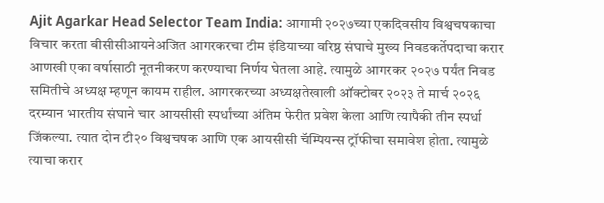Ajit Agarkar Head Selector Team India: आगामी २०२७च्या एकदिवसीय विश्वचषकाचा विचार करता बीसीसीआयनेअजित आगरकरचा टीम इंडियाच्या वरिष्ठ संघाचे मुख्य निवडकर्तेपदाचा करार आणखी एका वर्षासाठी नूतनीकरण करण्याचा निर्णय घेतला आहे. त्यामुळे आगरकर २०२७ पर्यंत निवड समितीचे अध्यक्ष म्हणून कायम राहील. आगरकरच्या अध्यक्षतेखाली ऑक्टोबर २०२३ ते मार्च २०२६ दरम्यान भारतीय संघाने चार आयसीसी स्पर्धांच्या अंतिम फेरीत प्रवेश केला आणि त्यापैकी तीन स्पर्धा जिंकल्या. त्यात दोन टी२० विश्वचषक आणि एक आयसीसी चॅम्पियन्स ट्रॉफीचा समावेश होता. त्यामुळे त्याचा करार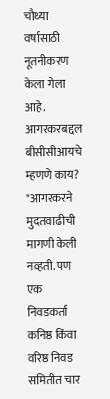चौथ्या वर्षासाठी नूतनीकरण केला गेला आहे.
आगरकरबद्दल बीसीसीआयचे म्हणणे काय?
"आगरकरने मुदतवाढीची मागणी केली नव्हती. पण एक निवडकर्ता कनिष्ठ किंवा वरिष्ठ निवड समितीत चार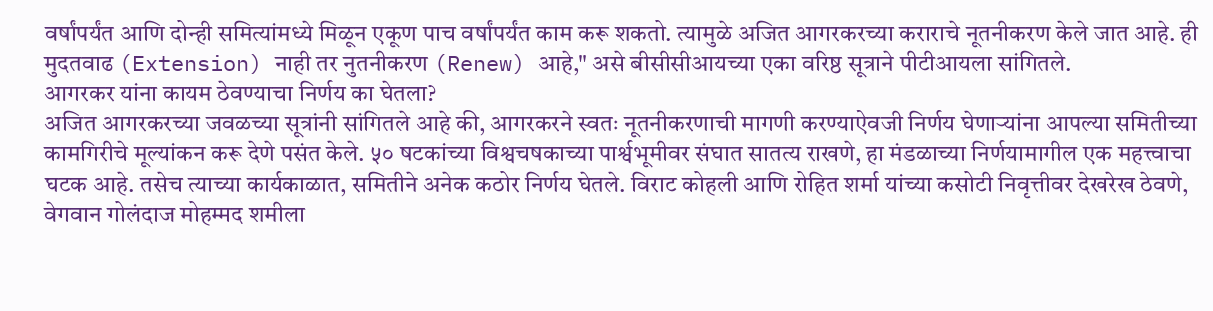वर्षांपर्यंत आणि दोन्ही समित्यांमध्ये मिळून एकूण पाच वर्षांपर्यंत काम करू शकतो. त्यामुळे अजित आगरकरच्या कराराचे नूतनीकरण केले जात आहे. ही मुदतवाढ (Extension) नाही तर नुतनीकरण (Renew) आहे," असे बीसीसीआयच्या एका वरिष्ठ सूत्राने पीटीआयला सांगितले.
आगरकर यांना कायम ठेवण्याचा निर्णय का घेतला?
अजित आगरकरच्या जवळच्या सूत्रांनी सांगितले आहे की, आगरकरने स्वतः नूतनीकरणाची मागणी करण्याऐवजी निर्णय घेणाऱ्यांना आपल्या समितीच्या कामगिरीचे मूल्यांकन करू देणे पसंत केले. ५० षटकांच्या विश्वचषकाच्या पार्श्वभूमीवर संघात सातत्य राखणे, हा मंडळाच्या निर्णयामागील एक महत्त्वाचा घटक आहे. तसेच त्याच्या कार्यकाळात, समितीने अनेक कठोर निर्णय घेतले. विराट कोहली आणि रोहित शर्मा यांच्या कसोटी निवृत्तीवर देखरेख ठेवणे, वेगवान गोलंदाज मोहम्मद शमीला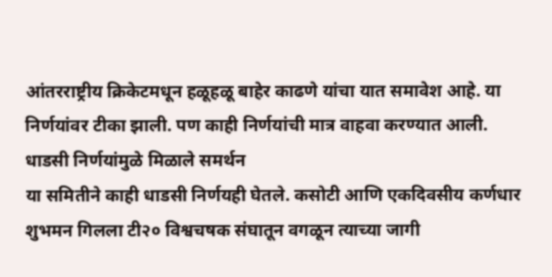आंतरराष्ट्रीय क्रिकेटमधून हळूहळू बाहेर काढणे यांचा यात समावेश आहे. या निर्णयांवर टीका झाली. पण काही निर्णयांची मात्र वाहवा करण्यात आली.
धाडसी निर्णयांमुळे मिळाले समर्थन
या समितीने काही धाडसी निर्णयही घेतले. कसोटी आणि एकदिवसीय कर्णधार शुभमन गिलला टी२० विश्वचषक संघातून वगळून त्याच्या जागी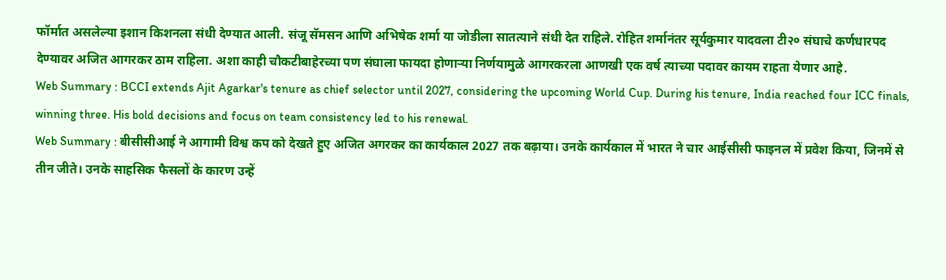फॉर्मात असलेल्या इशान किशनला संधी देण्यात आली. संजू सॅमसन आणि अभिषेक शर्मा या जोडीला सातत्याने संधी देत राहिले. रोहित शर्मानंतर सूर्यकुमार यादवला टी२० संघाचे कर्णधारपद देण्यावर अजित आगरकर ठाम राहिला. अशा काही चौकटीबाहेरच्या पण संघाला फायदा होणाऱ्या निर्णयामुळे आगरकरला आणखी एक वर्ष त्याच्या पदावर कायम राहता येणार आहे.
Web Summary : BCCI extends Ajit Agarkar's tenure as chief selector until 2027, considering the upcoming World Cup. During his tenure, India reached four ICC finals, winning three. His bold decisions and focus on team consistency led to his renewal.
Web Summary : बीसीसीआई ने आगामी विश्व कप को देखते हुए अजित अगरकर का कार्यकाल 2027 तक बढ़ाया। उनके कार्यकाल में भारत ने चार आईसीसी फाइनल में प्रवेश किया, जिनमें से तीन जीते। उनके साहसिक फैसलों के कारण उन्हें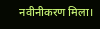नवीनीकरण मिला।